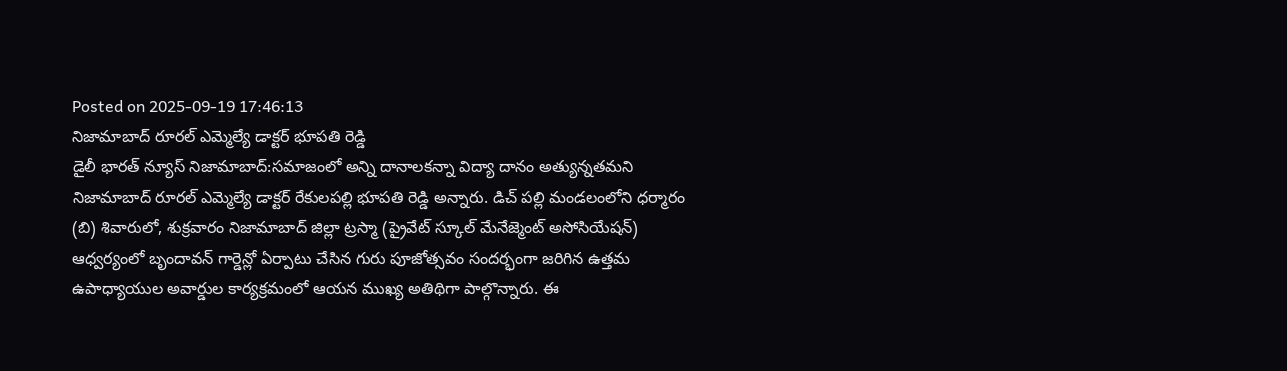Posted on 2025-09-19 17:46:13
నిజామాబాద్ రూరల్ ఎమ్మెల్యే డాక్టర్ భూపతి రెడ్డి
డైలీ భారత్ న్యూస్ నిజామాబాద్:సమాజంలో అన్ని దానాలకన్నా విద్యా దానం అత్యున్నతమని నిజామాబాద్ రూరల్ ఎమ్మెల్యే డాక్టర్ రేకులపల్లి భూపతి రెడ్డి అన్నారు. డిచ్ పల్లి మండలంలోని ధర్మారం (బి) శివారులో, శుక్రవారం నిజామాబాద్ జిల్లా ట్రస్మా (ప్రైవేట్ స్కూల్ మేనేజ్మెంట్ అసోసియేషన్) ఆధ్వర్యంలో బృందావన్ గార్డెన్లో ఏర్పాటు చేసిన గురు పూజోత్సవం సందర్భంగా జరిగిన ఉత్తమ ఉపాధ్యాయుల అవార్డుల కార్యక్రమంలో ఆయన ముఖ్య అతిథిగా పాల్గొన్నారు. ఈ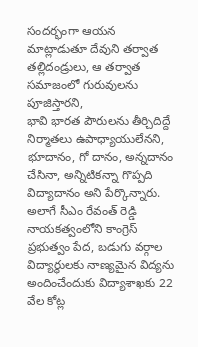సందర్భంగా ఆయన మాట్లాడుతూ దేవుని తర్వాత తల్లిదండ్రులు, ఆ తర్వాత సమాజంలో గురువులను పూజిస్తారని,
భావి భారత పౌరులను తీర్చిదిద్దే నిర్మాతలు ఉపాధ్యాయులేనని, భూదానం, గో దానం, అన్నదానం చేసినా, అన్నిటికన్నా గొప్పది విద్యాదానం అని పేర్కొన్నారు.
అలాగే సీఎం రేవంత్ రెడ్డి నాయకత్వంలోని కాంగ్రెస్ ప్రభుత్వం పేద, బడుగు వర్గాల విద్యార్థులకు నాణ్యమైన విద్యను అందించేందుకు విద్యాశాఖకు 22 వేల కోట్ల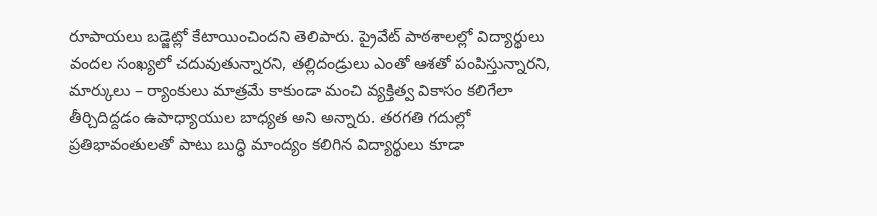రూపాయలు బడ్జెట్లో కేటాయించిందని తెలిపారు. ప్రైవేట్ పాఠశాలల్లో విద్యార్థులు వందల సంఖ్యలో చదువుతున్నారని, తల్లిదండ్రులు ఎంతో ఆశతో పంపిస్తున్నారని, మార్కులు – ర్యాంకులు మాత్రమే కాకుండా మంచి వ్యక్తిత్వ వికాసం కలిగేలా తీర్చిదిద్దడం ఉపాధ్యాయుల బాధ్యత అని అన్నారు. తరగతి గదుల్లో ప్రతిభావంతులతో పాటు బుద్ధి మాంద్యం కలిగిన విద్యార్థులు కూడా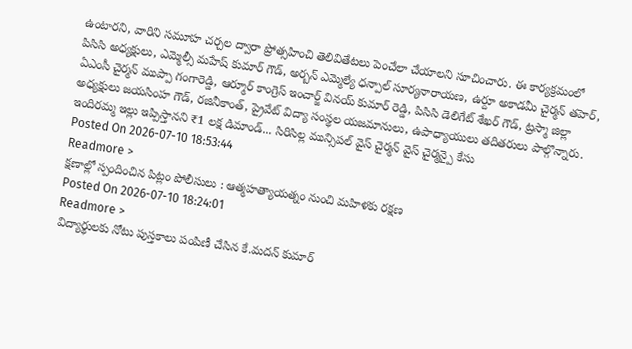ఉంటారని, వారిని సమూహ చర్చల ద్వారా ప్రోత్సహించి తెలివితేటలు పెంచేలా చేయాలని సూచించారు. ఈ కార్యక్రమంలో పిసిసి అధ్యక్షులు, ఎమ్మెల్సీ మహేష్ కుమార్ గౌడ్, అర్బన్ ఎమ్మెల్యే ధన్పాల్ సూర్యనారాయణ, ఉర్దూ అకాడమీ చైర్మన్ తహెర్, ఏఎంసీ చైర్మన్ ముప్పా గంగారెడ్డి, ఆర్మూర్ కాంగ్రెస్ ఇంచార్జ్ వినయ్ కుమార్ రెడ్డి, పిసిసి డెలిగేట్ శేఖర్ గౌడ్, ట్రస్మా జిల్లా అధ్యక్షులు జయసింహ గౌడ్, రజినీకాంత్, ప్రైవేట్ విద్యా సంస్థల యజమానులు, ఉపాధ్యాయులు తదితరులు పాల్గొన్నారు.
ఇందిరమ్మ ఇల్లు ఇప్పిస్తానని ₹1 లక్ష డిమాండ్... సిరిసిల్ల మున్సిపల్ వైస్ చైర్మన్ వైస్ చైర్మన్పై కేసు
Posted On 2026-07-10 18:53:44
Readmore >
క్షణాల్లో స్పందించిన పిట్లం పోలీసులు : ఆత్మహత్యాయత్నం నుంచి మహిళకు రక్షణ
Posted On 2026-07-10 18:24:01
Readmore >
విద్యార్థులకు నోటు పుస్తకాలు పంపిణీ చేసిన కే.మదన్ కుమార్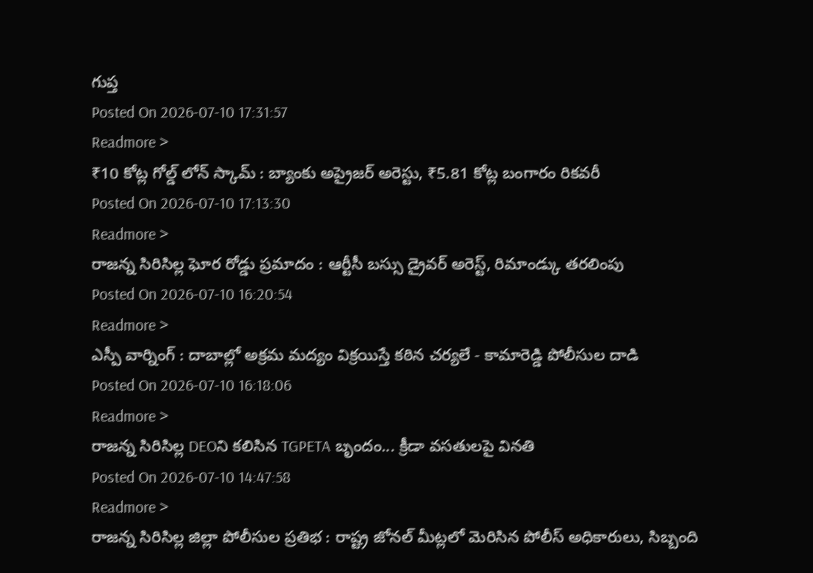గుప్త
Posted On 2026-07-10 17:31:57
Readmore >
₹10 కోట్ల గోల్డ్ లోన్ స్కామ్ : బ్యాంకు అప్రైజర్ అరెస్టు, ₹5.81 కోట్ల బంగారం రికవరీ
Posted On 2026-07-10 17:13:30
Readmore >
రాజన్న సిరిసిల్ల ఘోర రోడ్డు ప్రమాదం : ఆర్టీసీ బస్సు డ్రైవర్ అరెస్ట్, రిమాండ్కు తరలింపు
Posted On 2026-07-10 16:20:54
Readmore >
ఎస్పీ వార్నింగ్ : దాబాల్లో అక్రమ మద్యం విక్రయిస్తే కఠిన చర్యలే - కామారెడ్డి పోలీసుల దాడి
Posted On 2026-07-10 16:18:06
Readmore >
రాజన్న సిరిసిల్ల DEOని కలిసిన TGPETA బృందం... క్రీడా వసతులపై వినతి
Posted On 2026-07-10 14:47:58
Readmore >
రాజన్న సిరిసిల్ల జిల్లా పోలీసుల ప్రతిభ : రాష్ట్ర జోనల్ మీట్లలో మెరిసిన పోలీస్ అధికారులు, సిబ్బంది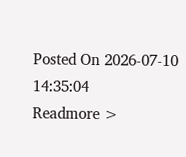Posted On 2026-07-10 14:35:04
Readmore >